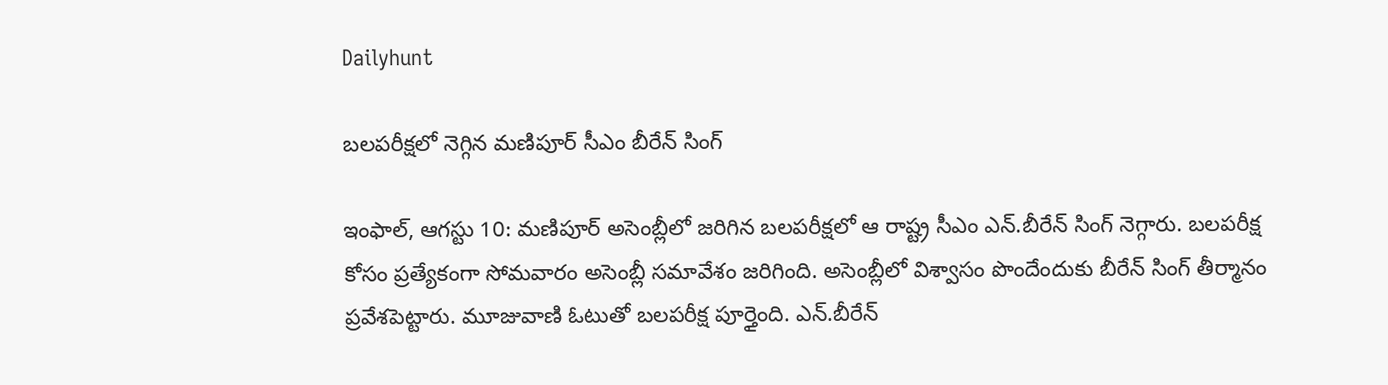Dailyhunt

బలపరీక్షలో నెగ్గిన మణిపూర్‌ సీఎం బీరేన్‌ సింగ్‌

ఇంఫాల్‌, ఆగస్టు 10: మణిపూర్‌ అసెంబ్లీలో జరిగిన బలపరీక్షలో ఆ రాష్ట్ర సీఎం ఎన్‌.బీరేన్‌ సింగ్‌ నెగ్గారు. బలపరీక్ష కోసం ప్రత్యేకంగా సోమవారం అసెంబ్లీ సమావేశం జరిగింది. అసెంబ్లీలో విశ్వాసం పొందేందుకు బీరేన్‌ సింగ్‌ తీర్మానం ప్రవేశపెట్టారు. మూజువాణి ఓటుతో బలపరీక్ష పూర్తైంది. ఎన్‌.బీరేన్‌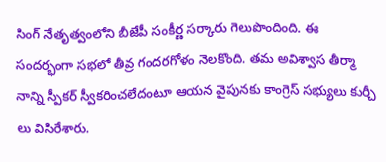సింగ్‌ నేతృత్వంలోని బీజేపీ సంకీర్ణ సర్కారు గెలుపొందింది. ఈ సందర్భంగా సభలో తీవ్ర గందరగోళం నెలకొంది. తమ అవిశ్వాస తీర్మా నాన్ని స్పీకర్‌ స్వీకరించలేదంటూ ఆయన వైపునకు కాంగ్రెస్‌ సభ్యులు కుర్చీ లు విసిరేశారు.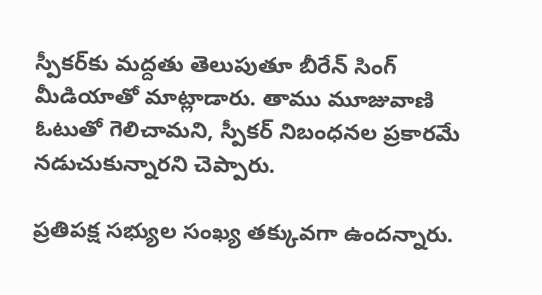స్పీకర్‌కు మద్దతు తెలుపుతూ బీరేన్‌ సింగ్‌ మీడియాతో మాట్లాడారు. తాము మూజువాణి ఓటుతో గెలిచామని, స్పీకర్‌ నిబంధనల ప్రకారమే నడుచుకున్నారని చెప్పారు.

ప్రతిపక్ష సభ్యుల సంఖ్య తక్కువగా ఉందన్నారు.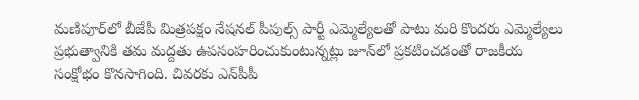మణిపూర్‌లో బీజేపీ మిత్రపక్షం నేషనల్‌ పీపుల్స్‌ పార్టీ ఎమ్మెల్యేలతో పాటు మరి కొందరు ఎమ్మెల్యేలు ప్రభుత్వానికి తమ మద్దతు ఉపసంహరించుకుంటున్నట్లు జూన్‌లో ప్రకటించడంతో రాజకీయ సంక్షోభం కొనసాగింది. చివరకు ఎన్‌పీపీ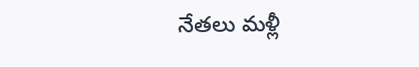నేతలు మళ్లీ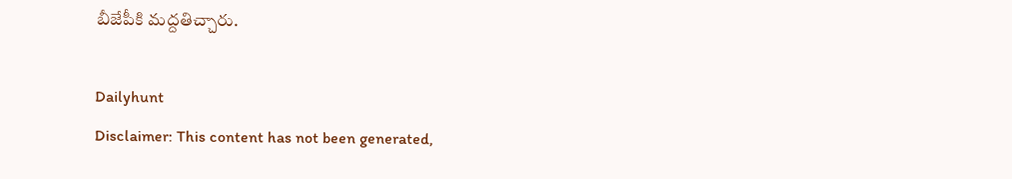బీజేపీకి మద్దతిచ్చారు.

Dailyhunt
Disclaimer: This content has not been generated,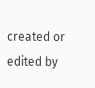created or edited by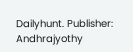Dailyhunt. Publisher: Andhrajyothy